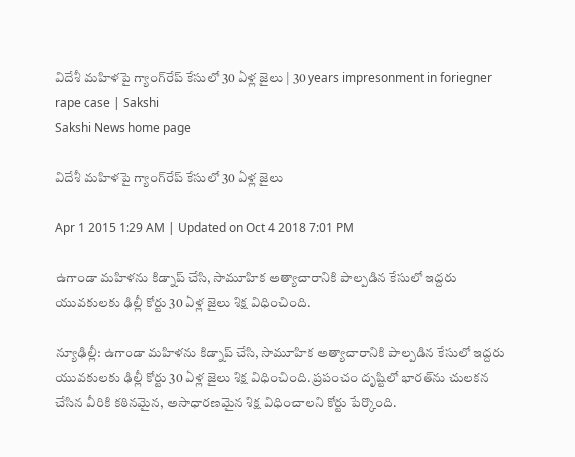విదేశీ మహిళపై గ్యాంగ్‌రేప్ కేసులో 30 ఏళ్ల జైలు | 30 years impresonment in foriegner rape case | Sakshi
Sakshi News home page

విదేశీ మహిళపై గ్యాంగ్‌రేప్ కేసులో 30 ఏళ్ల జైలు

Apr 1 2015 1:29 AM | Updated on Oct 4 2018 7:01 PM

ఉగాండా మహిళను కిడ్నాప్ చేసి, సామూహిక అత్యాచారానికి పాల్పడిన కేసులో ఇద్దరు యువకులకు ఢిల్లీ కోర్టు 30 ఏళ్ల జైలు శిక్ష విధించింది.

న్యూఢిల్లీ: ఉగాండా మహిళను కిడ్నాప్ చేసి, సామూహిక అత్యాచారానికి పాల్పడిన కేసులో ఇద్దరు యువకులకు ఢిల్లీ కోర్టు 30 ఏళ్ల జైలు శిక్ష విధించింది. ప్రపంచం దృష్టిలో భారత్‌ను చులకన చేసిన వీరికి కఠినమైన, అసాధారణమైన శిక్ష విధించాలని కోర్టు పేర్కొంది.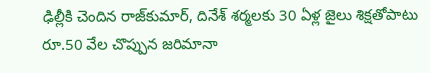ఢిల్లీకి చెందిన రాజ్‌కుమార్, దినేశ్ శర్మలకు 30 ఏళ్ల జైలు శిక్షతోపాటు రూ.50 వేల చొప్పున జరిమానా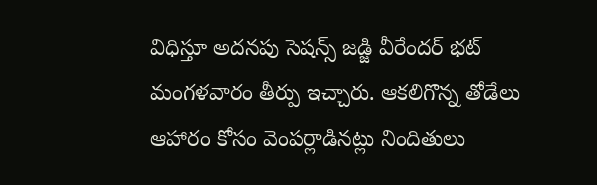విధిస్తూ అదనపు సెషన్స్ జడ్జి వీరేందర్ భట్ మంగళవారం తీర్పు ఇచ్చారు. ఆకలిగొన్న తోడేలు ఆహారం కోసం వెంపర్లాడినట్లు నిందితులు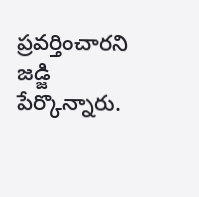ప్రవర్తించారని జడ్జి పేర్కొన్నారు.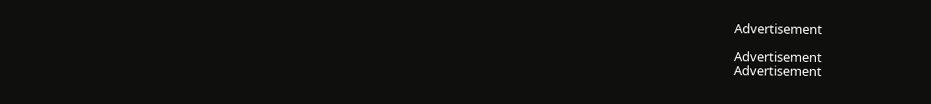Advertisement

Advertisement
Advertisement